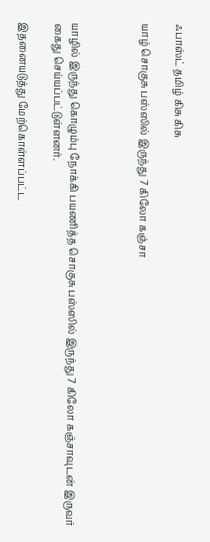ஃபாஸ்ட் தமிழ் கிசு கிசு

யாழ் சொகுசு பஸ்ஸில் இருந்து 7 கிலோ கஞ்சா



யாழில் இருந்து கொழும்பு நோக்கி பயணித்த சொகுசு பஸ்ஸில் இருந்து 7 கிலோ கஞ்சாவுடன் இருவர் கைது செய்யப்பட்டுள்ளனர்.

இதனையடுத்து மேற்கொள்ளப்பட்ட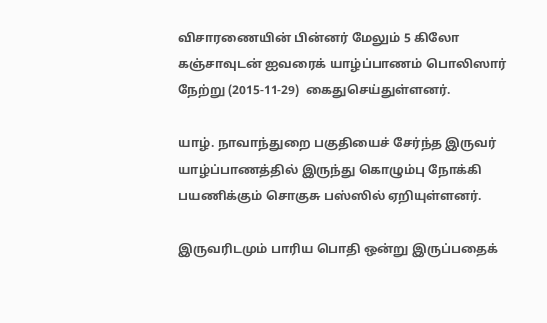விசாரணையின் பின்னர் மேலும் 5 கிலோ கஞ்சாவுடன் ஐவரைக் யாழ்ப்பாணம் பொலிஸார் நேற்று (2015-11-29)  கைதுசெய்துள்ளனர்.

யாழ். நாவாந்துறை பகுதியைச் சேர்ந்த இருவர் யாழ்ப்பாணத்தில் இருந்து கொழும்பு நோக்கி பயணிக்கும் சொகுசு பஸ்ஸில் ஏறியுள்ளனர்.

இருவரிடமும் பாரிய பொதி ஒன்று இருப்பதைக்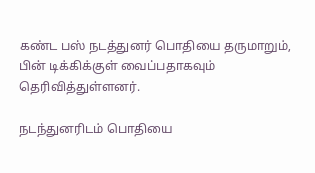கண்ட பஸ் நடத்துனர் பொதியை தருமாறும், பின் டிக்கிக்குள் வைப்பதாகவும் தெரிவித்துள்ளனர்.

நடந்துனரிடம் பொதியை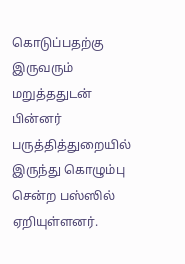கொடுப்பதற்கு இருவரும் மறுத்ததுடன் பின்னர் பருத்தித்துறையில் இருந்து கொழும்பு சென்ற பஸ்ஸில் ஏறியுள்ளனர்.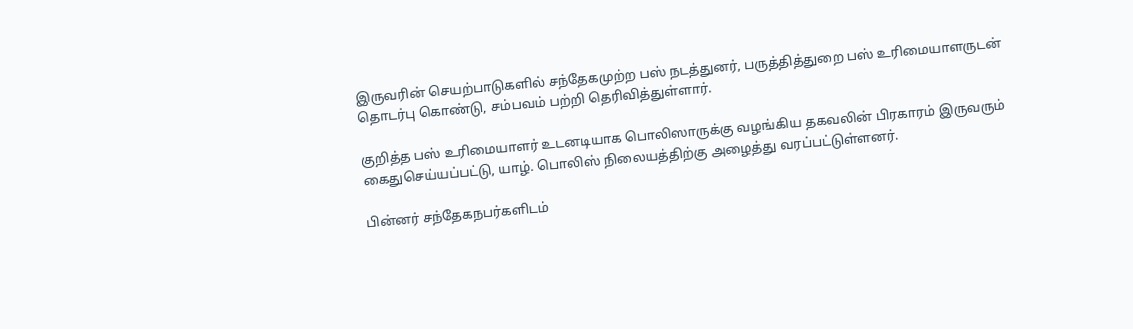இருவரின் செயற்பாடுகளில் சந்தேகமுற்ற பஸ் நடத்துனர், பருத்தித்துறை பஸ் உரிமையாளருடன் தொடர்பு கொண்டு, சம்பவம் பற்றி தெரிவித்துள்ளார்.

குறித்த பஸ் உரிமையாளர் உடனடியாக பொலிஸாருக்கு வழங்கிய தகவலின் பிரகாரம் இருவரும் கைதுசெய்யப்பட்டு, யாழ். பொலிஸ் நிலையத்திற்கு அழைத்து வரப்பட்டுள்ளனர்.

பின்னர் சந்தேகநபர்களிடம்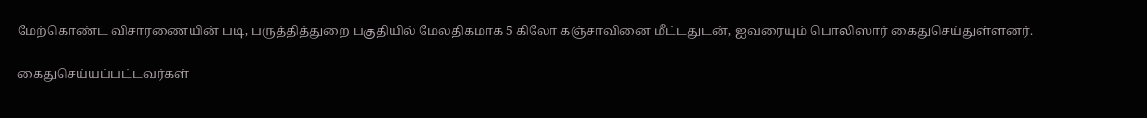மேற்கொண்ட விசாரணையின் படி, பருத்தித்துறை பகுதியில் மேலதிகமாக 5 கிலோ கஞ்சாவினை மீட்டதுடன், ஐவரையும் பொலிஸார் கைதுசெய்துள்ளனர்.

கைதுசெய்யப்பட்டவர்கள்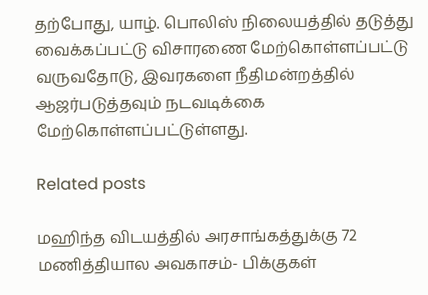தற்போது, யாழ். பொலிஸ் நிலையத்தில் தடுத்து வைக்கப்பட்டு விசாரணை மேற்கொள்ளப்பட்டு வருவதோடு, இவரகளை நீதிமன்றத்தில் ஆஜர்படுத்தவும் நடவடிக்கை மேற்கொள்ளப்பட்டுள்ளது.

Related posts

மஹிந்த விடயத்தில் அரசாங்கத்துக்கு 72 மணித்தியால அவகாசம்- பிக்குகள்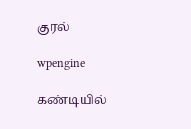குரல்

wpengine

கண்டியில்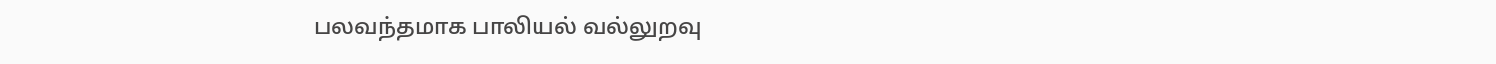பலவந்தமாக பாலியல் வல்லுறவு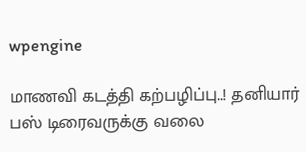wpengine

மாணவி கடத்தி கற்பழிப்பு..! தனியார் பஸ் டிரைவருக்கு வலை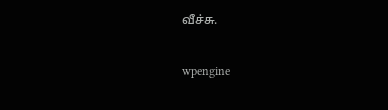வீச்சு.

wpengine